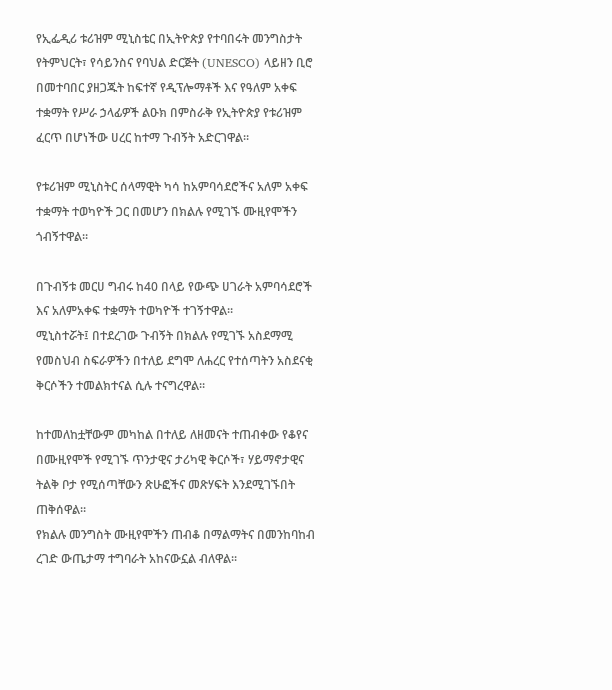የኢፌዲሪ ቱሪዝም ሚኒስቴር በኢትዮጵያ የተባበሩት መንግስታት የትምህርት፣ የሳይንስና የባህል ድርጅት (UNESCO) ላይዘን ቢሮ በመተባበር ያዘጋጁት ከፍተኛ የዲፕሎማቶች እና የዓለም አቀፍ ተቋማት የሥራ ኃላፊዎች ልዑክ በምስራቅ የኢትዮጵያ የቱሪዝም ፈርጥ በሆነችው ሀረር ከተማ ጉብኝት አድርገዋል።

የቱሪዝም ሚኒስትር ሰላማዊት ካሳ ከአምባሳደሮችና አለም አቀፍ ተቋማት ተወካዮች ጋር በመሆን በክልሉ የሚገኙ ሙዚየሞችን ጎብኝተዋል።

በጉብኝቱ መርሀ ግብሩ ከ40 በላይ የውጭ ሀገራት አምባሳደሮች እና አለምአቀፍ ተቋማት ተወካዮች ተገኝተዋል።
ሚኒስተሯት፤ በተደረገው ጉብኝት በክልሉ የሚገኙ አስደማሚ የመስህብ ስፍራዎችን በተለይ ደግሞ ለሐረር የተሰጣትን አስደናቂ ቅርሶችን ተመልክተናል ሲሉ ተናግረዋል።

ከተመለከቷቸውም መካከል በተለይ ለዘመናት ተጠብቀው የቆየና በሙዚየሞች የሚገኙ ጥንታዊና ታሪካዊ ቅርሶች፣ ሃይማኖታዊና ትልቅ ቦታ የሚሰጣቸውን ጽሁፎችና መጽሃፍት እንደሚገኙበት ጠቅሰዋል።
የክልሉ መንግስት ሙዚየሞችን ጠብቆ በማልማትና በመንከባከብ ረገድ ውጤታማ ተግባራት አከናውኗል ብለዋል፡፡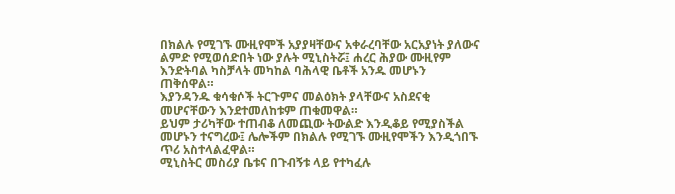በክልሉ የሚገኙ ሙዚየሞች አያያዛቸውና አቀራረባቸው አርአያነት ያለውና ልምድ የሚወሰድበት ነው ያሉት ሚኒስትሯ፤ ሐረር ሕያው ሙዚየም እንድትባል ካስቻላት መካከል ባሕላዊ ቤቶች አንዱ መሆኑን ጠቅሰዋል።
እያንዳንዱ ቁሳቁሶች ትርጉምና መልዕክት ያላቸውና አስደናቂ መሆናቸውን እንደተመለከቱም ጠቁመዋል።
ይህም ታሪካቸው ተጠብቆ ለመጪው ትውልድ እንዲቆይ የሚያስችል መሆኑን ተናግረው፤ ሌሎችም በክልሉ የሚገኙ ሙዚየሞችን እንዲጎበኙ ጥሪ አስተላልፈዋል።
ሚኒስትር መስሪያ ቤቱና በጉብኝቱ ላይ የተካፈሉ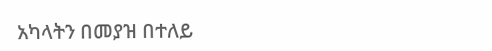አካላትን በመያዝ በተለይ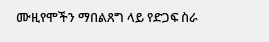ሙዚየሞችን ማበልጸግ ላይ የድጋፍ ስራ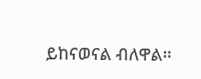ይከናወናል ብለዋል።